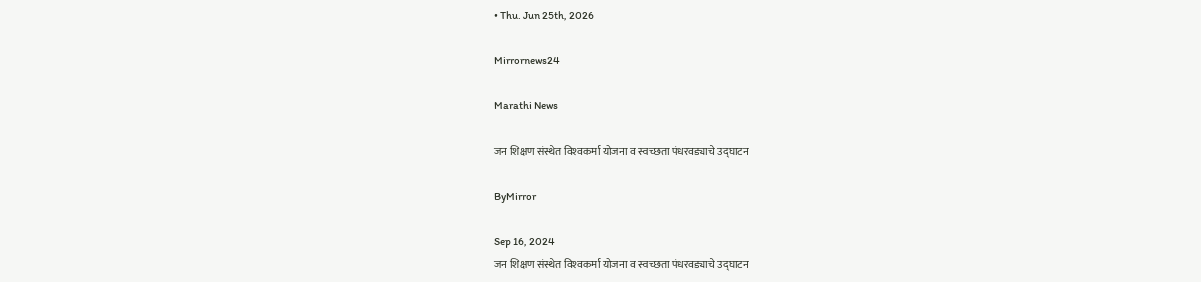• Thu. Jun 25th, 2026

Mirrornews24

Marathi News

जन शिक्षण संस्थेत विश्‍वकर्मा योजना व स्वच्छता पंधरवड्याचे उद्घाटन

ByMirror

Sep 16, 2024
जन शिक्षण संस्थेत विश्‍वकर्मा योजना व स्वच्छता पंधरवड्याचे उद्घाटन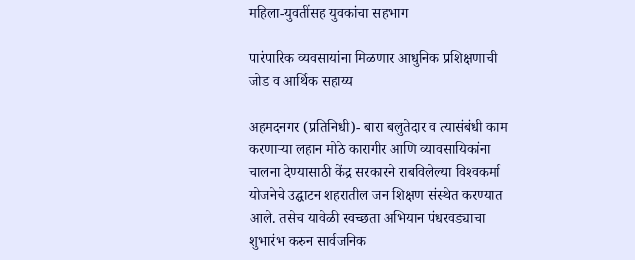महिला-युवतींसह युवकांचा सहभाग

पारंपारिक व्यवसायांना मिळणार आधुनिक प्रशिक्षणाची जोड व आर्थिक सहाय्य

अहमदनगर (प्रतिनिधी)- बारा बलुतेदार व त्यासंबंधी काम करणाऱ्या लहान मोठे कारागीर आणि व्यावसायिकांना चालना देण्यासाठी केंद्र सरकारने राबविलेल्या विश्‍वकर्मा योजनेचे उद्घाटन शहरातील जन शिक्षण संस्थेत करण्यात आले. तसेच यावेळी स्वच्छता अभियान पंधरवड्याचा शुभारंभ करुन सार्वजनिक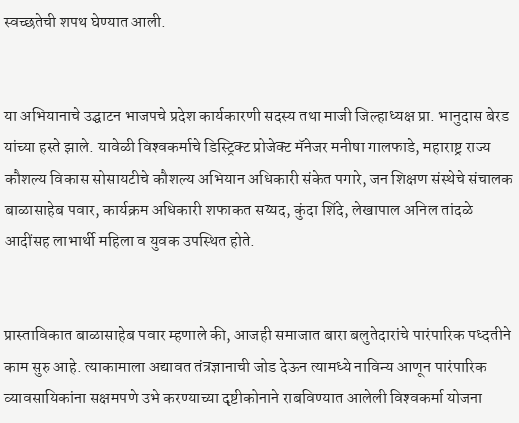स्वच्छतेची शपथ घेण्यात आली.


या अभियानाचे उद्घाटन भाजपचे प्रदेश कार्यकारणी सदस्य तथा माजी जिल्हाध्यक्ष प्रा. भानुदास बेरड यांच्या हस्ते झाले. यावेळी विश्‍वकर्माचे डिस्ट्रिक्ट प्रोजेक्ट मॅनेजर मनीषा गालफाडे, महाराष्ट्र राज्य कौशल्य विकास सोसायटीचे कौशल्य अभियान अधिकारी संकेत पगारे, जन शिक्षण संस्थेचे संचालक बाळासाहेब पवार, कार्यक्रम अधिकारी शफाकत सय्यद, कुंदा शिंदे, लेखापाल अनिल तांदळे आदींसह लाभार्थी महिला व युवक उपस्थित होते.


प्रास्ताविकात बाळासाहेब पवार म्हणाले की, आजही समाजात बारा बलुतेदारांचे पारंपारिक पध्दतीने काम सुरु आहे. त्याकामाला अद्यावत तंत्रज्ञानाची जोड देऊन त्यामध्ये नाविन्य आणून पारंपारिक व्यावसायिकांना सक्षमपणे उभे करण्याच्या दृष्टीकोनाने राबविण्यात आलेली विश्‍वकर्मा योजना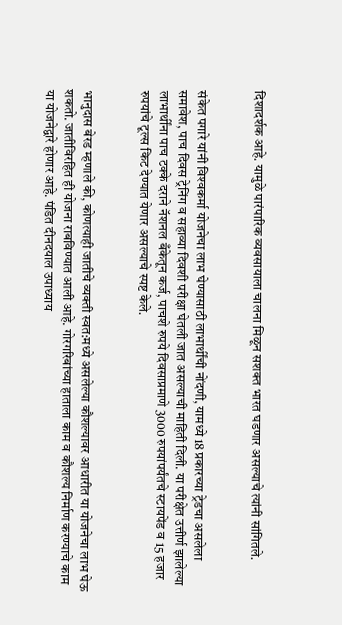दिशादर्शक आहे. यामुळे पारंपारिक व्यवसायाला चालना मिळून सशक्त भारत घडणार असल्याचे त्यांनी सांगितले.


संकेत पगारे यांनी विश्‍वकर्मा योजनेचा लाभ घेण्यासाठी लाभार्थींची नोंदणी, यामध्ये 18 प्रकारच्या ट्रेडचा असलेला समावेश, पाच दिवस ट्रेनिंग व सहाव्या दिवशी परीक्षा घेतली जात असल्याची माहिती दिली. या परीक्षेत उत्तीर्ण झालेल्या लाभार्थींना पाच टक्के दराने नॅशनल बँकेतून कर्ज, पाचशे रुपये दिवसाप्रमाणे 3000 रुपयांपर्यंतचे स्टायपेंड व 15 हजार रुपयांचे टूल्स किट देण्यात येणार असल्याचे स्पष्ट केले.


भानुदास बेरड म्हणाले की, कोणत्याही जातीचे व्यक्ती स्वत:मध्ये असलेल्या कौशल्यावर आधारीत या योजनेचा लाभ घेऊ शकतो. जातीविरहित ही योजना राबविण्यात आली आहे. गोरगरिबांच्या हाताला काम व कौशल्य निर्माण करण्याचे काम या योजनेद्वारे होणार आहे. पंडित दीनदयाल उपाध्याय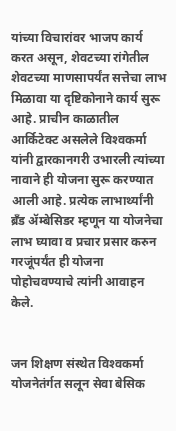यांच्या विचारांवर भाजप कार्य करत असून, शेवटच्या रांगेतील शेवटच्या माणसापर्यंत सत्तेचा लाभ मिळावा या दृष्टिकोनाने कार्य सुरू आहे. प्राचीन काळातील आर्किटेक्ट असलेले विश्‍वकर्मा यांनी द्वारकानगरी उभारली त्यांच्या नावाने ही योजना सुरू करण्यात आली आहे. प्रत्येक लाभार्थ्यांनी ब्रँड ॲम्बेसिडर म्हणून या योजनेचा लाभ घ्यावा व प्रचार प्रसार करुन गरजूंपर्यंत ही योजना पोहोचवण्याचे त्यांनी आवाहन केले.


जन शिक्षण संस्थेत विश्‍वकर्मा योजनेतंर्गत सलून सेवा बेसिक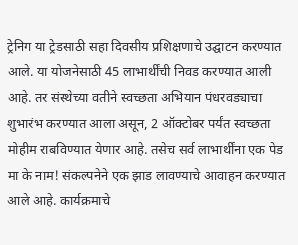ट्रेनिग या ट्रेडसाठी सहा दिवसीय प्रशिक्षणाचे उद्घाटन करण्यात आले. या योजनेसाठी 45 लाभार्थींची निवड करण्यात आली आहे. तर संस्थेच्या वतीने स्वच्छता अभियान पंधरवड्याचा शुभारंभ करण्यात आला असून, 2 ऑक्टोबर पर्यंत स्वच्छता मोहीम राबविण्यात येणार आहे. तसेच सर्व लाभार्थींना एक पेड मा के नाम! संकल्पनेने एक झाड लावण्याचे आवाहन करण्यात आले आहे. कार्यक्रमाचे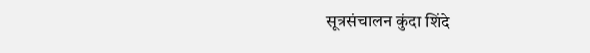सूत्रसंचालन कुंदा शिंदे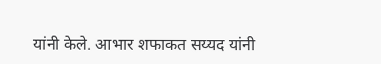यांनी केले. आभार शफाकत सय्यद यांनी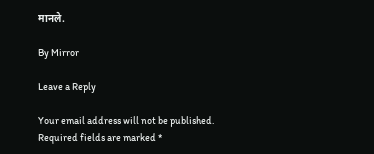मानले.

By Mirror

Leave a Reply

Your email address will not be published. Required fields are marked *